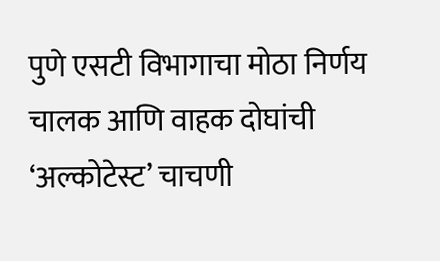पुणे एसटी विभागाचा मोठा निर्णय
चालक आणि वाहक दोघांची ‘अल्कोटेस्ट’ चाचणी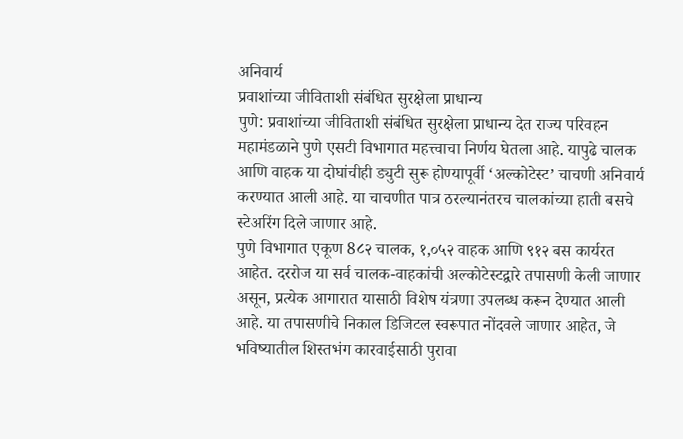अनिवार्य
प्रवाशांच्या जीविताशी संबंधित सुरक्षेला प्राधान्य
पुणे: प्रवाशांच्या जीविताशी संबंधित सुरक्षेला प्राधान्य देत राज्य परिवहन महामंडळाने पुणे एसटी विभागात महत्त्वाचा निर्णय घेतला आहे. यापुढे चालक आणि वाहक या दोघांचीही ड्युटी सुरू होण्यापूर्वी ‘अल्कोटेस्ट’ चाचणी अनिवार्य करण्यात आली आहे. या चाचणीत पात्र ठरल्यानंतरच चालकांच्या हाती बसचे स्टेअरिंग दिले जाणार आहे.
पुणे विभागात एकूण 8८२ चालक, १,०५२ वाहक आणि ९१२ बस कार्यरत आहेत. दररोज या सर्व चालक-वाहकांची अल्कोटेस्टद्वारे तपासणी केली जाणार असून, प्रत्येक आगारात यासाठी विशेष यंत्रणा उपलब्ध करून देण्यात आली आहे. या तपासणीचे निकाल डिजिटल स्वरूपात नोंदवले जाणार आहेत, जे भविष्यातील शिस्तभंग कारवाईसाठी पुरावा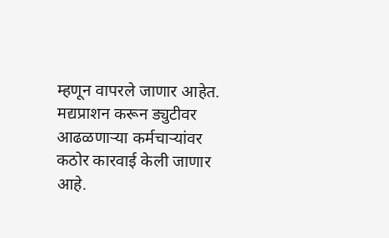म्हणून वापरले जाणार आहेत.
मद्यप्राशन करून ड्युटीवर आढळणाऱ्या कर्मचाऱ्यांवर कठोर कारवाई केली जाणार आहे.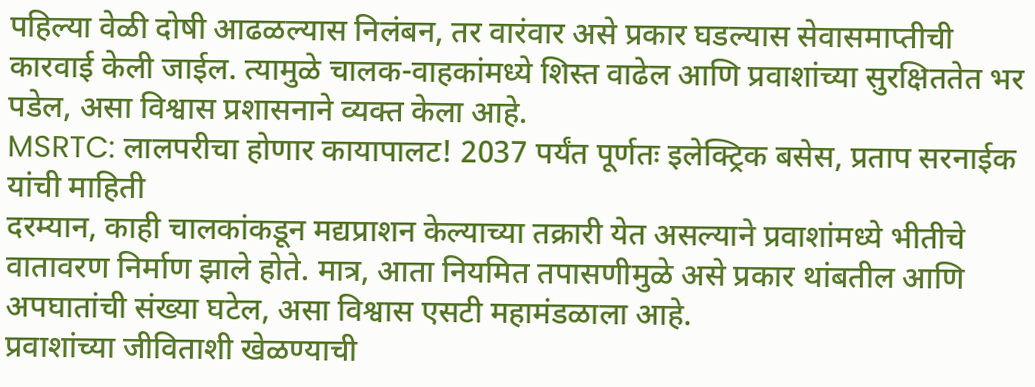पहिल्या वेळी दोषी आढळल्यास निलंबन, तर वारंवार असे प्रकार घडल्यास सेवासमाप्तीची कारवाई केली जाईल. त्यामुळे चालक-वाहकांमध्ये शिस्त वाढेल आणि प्रवाशांच्या सुरक्षिततेत भर पडेल, असा विश्वास प्रशासनाने व्यक्त केला आहे.
MSRTC: लालपरीचा होणार कायापालट! 2037 पर्यंत पूर्णतः इलेक्ट्रिक बसेस, प्रताप सरनाईक यांची माहिती
दरम्यान, काही चालकांकडून मद्यप्राशन केल्याच्या तक्रारी येत असल्याने प्रवाशांमध्ये भीतीचे वातावरण निर्माण झाले होते. मात्र, आता नियमित तपासणीमुळे असे प्रकार थांबतील आणि अपघातांची संख्या घटेल, असा विश्वास एसटी महामंडळाला आहे.
प्रवाशांच्या जीविताशी खेळण्याची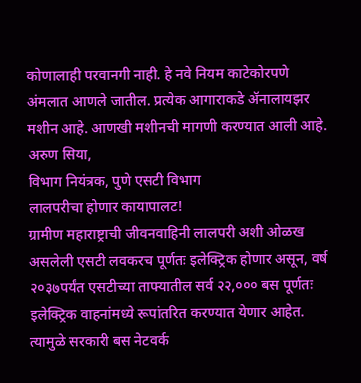कोणालाही परवानगी नाही. हे नवे नियम काटेकोरपणे अंमलात आणले जातील. प्रत्येक आगाराकडे ॲनालायझर मशीन आहे. आणखी मशीनची मागणी करण्यात आली आहे.
अरुण सिया,
विभाग नियंत्रक, पुणे एसटी विभाग
लालपरीचा होणार कायापालट!
ग्रामीण महाराष्ट्राची जीवनवाहिनी लालपरी अशी ओळख असलेली एसटी लवकरच पूर्णतः इलेक्ट्रिक होणार असून, वर्ष २०३७पर्यंत एसटीच्या ताफ्यातील सर्व २२,००० बस पूर्णतः इलेक्ट्रिक वाहनांमध्ये रूपांतरित करण्यात येणार आहेत. त्यामुळे सरकारी बस नेटवर्क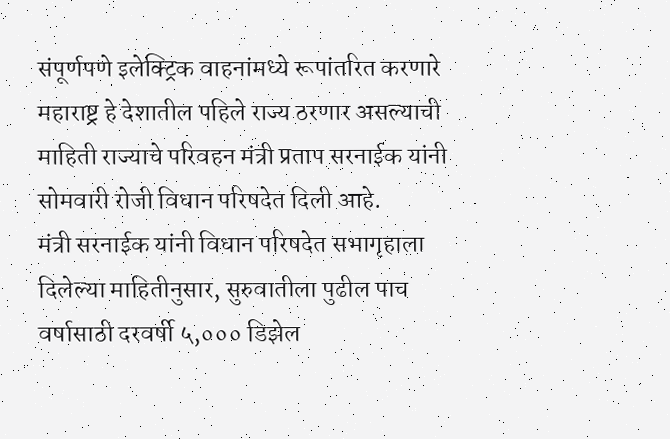संपूर्णपणे इलेक्ट्रिक वाहनांमध्ये रूपांतरित करणारे महाराष्ट्र हे देशातील पहिले राज्य ठरणार असल्याची माहिती राज्याचे परिवहन मंत्री प्रताप सरनाईक यांनी सोमवारी रोजी विधान परिषदेत दिली आहे.
मंत्री सरनाईक यांनी विधान परिषदेत सभागृहाला दिलेल्या माहितीनुसार, सुरुवातीला पुढील पाच वर्षासाठी दरवर्षी ५,००० डिझेल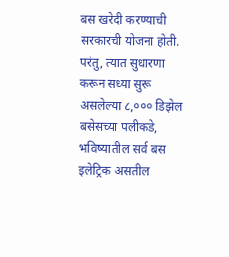बस खरेदी करण्याची सरकारची योजना होती. परंतु, त्यात सुधारणा करून सध्या सुरू असलेल्या ८,००० डिझेल बसेसच्या पलीकडे, भविष्यातील सर्व बस इलेट्रिक असतील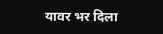यावर भर दिला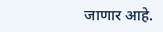जाणार आहे.